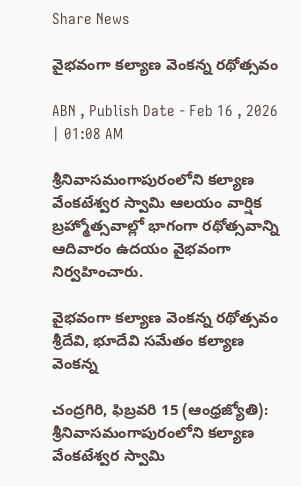Share News

వైభవంగా కల్యాణ వెంకన్న రథోత్సవం

ABN , Publish Date - Feb 16 , 2026 | 01:08 AM

శ్రీనివాసమంగాపురంలోని కల్యాణ వేంకటేశ్వర స్వామి ఆలయం వార్షిక బ్రహ్మోత్సవాల్లో భాగంగా రథోత్సవాన్ని ఆదివారం ఉదయం వైభవంగా నిర్వహించారు.

వైభవంగా కల్యాణ వెంకన్న రథోత్సవం
శ్రీదేవి, భూదేవి సమేతం కల్యాణ వెంకన్న

చంద్రగిరి, ఫిబ్రవరి 15 (ఆంధ్రజ్యోతి): శ్రీనివాసమంగాపురంలోని కల్యాణ వేంకటేశ్వర స్వామి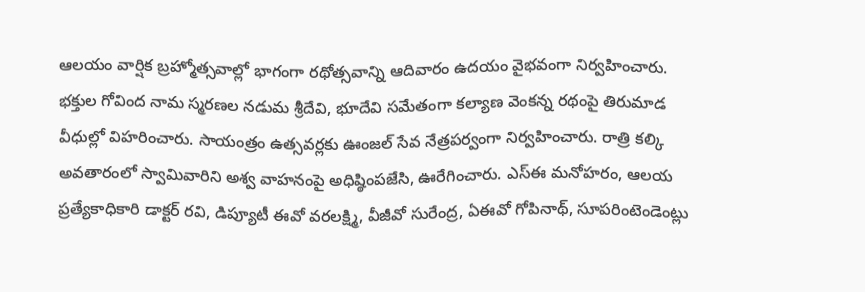ఆలయం వార్షిక బ్రహ్మోత్సవాల్లో భాగంగా రథోత్సవాన్ని ఆదివారం ఉదయం వైభవంగా నిర్వహించారు. భక్తుల గోవింద నామ స్మరణల నడుమ శ్రీదేవి, భూదేవి సమేతంగా కల్యాణ వెంకన్న రథంపై తిరుమాడ వీధుల్లో విహరించారు. సాయంత్రం ఉత్సవర్లకు ఊంజల్‌ సేవ నేత్రపర్వంగా నిర్వహించారు. రాత్రి కల్కి అవతారంలో స్వామివారిని అశ్వ వాహనంపై అధిష్ఠింపజేసి, ఊరేగించారు. ఎస్‌ఈ మనోహరం, ఆలయ ప్రత్యేకాధికారి డాక్టర్‌ రవి, డిప్యూటీ ఈవో వరలక్ష్మి, వీజీవో సురేంద్ర, ఏఈవో గోపినాథ్‌, సూపరింటెండెంట్లు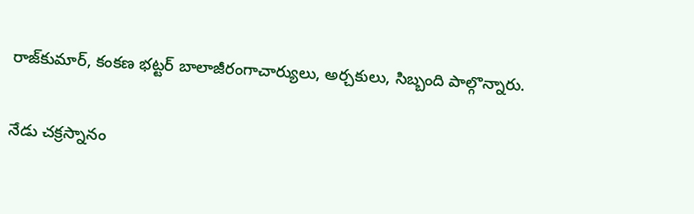రాజ్‌కుమార్‌, కంకణ భట్టర్‌ బాలాజీరంగాచార్యులు, అర్చకులు, సిబ్బంది పాల్గొన్నారు.

నేడు చక్రస్నానం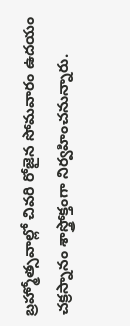బ్రహ్మోత్సవాల్లో చివరి రోజైన సోమవారం ఉదయం చక్రస్నానం శాస్త్రోక్తంగా నిర్వహించనున్నారు.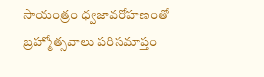సాయంత్రం ధ్వజావరోహణంతో బ్రహ్మోత్సవాలు పరిసమాప్తం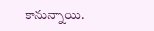కానున్నాయి.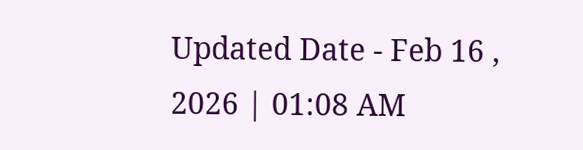Updated Date - Feb 16 , 2026 | 01:08 AM